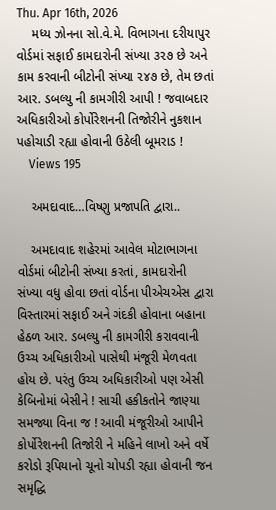Thu. Apr 16th, 2026
    મધ્ય ઝોનના સો.વે.મે. વિભાગના દરીયાપુર વોર્ડમાં સફાઈ કામદારોની સંખ્યા ૩૨૭ છે અને કામ કરવાની બીટોની સંખ્યા ૨૪૭ છે, તેમ છતાં આર. ડબલ્યુ ની કામગીરી આપી ! જવાબદાર અધિકારીઓ કોર્પોરેશનની તિજોરીને નુકશાન પહોચાડી રહ્યા હોવાની ઉઠેલી બૂમરાડ !
    Views 195

    અમદાવાદ…વિષ્ણુ પ્રજાપતિ દ્વારા..

    અમદાવાદ શહેરમાં આવેલ મોટાભાગના વોર્ડમાં બીટોની સંખ્યા કરતાં, કામદારોની સંખ્યા વધુ હોવા છતાં વોર્ડના પીએચએસ દ્વારા વિસ્તારમાં સફાઈ અને ગંદકી હોવાના બહાના હેઠળ આર. ડબલ્યુ ની કામગીરી કરાવવાની ઉચ્ચ અધિકારીઓ પાસેથી મંજૂરી મેળવતા હોય છે. પરંતુ ઉચ્ચ અધિકારીઓ પણ એસી કેબિનોમાં બેસીને ! સાચી હકીકતોને જાણ્યા સમજ્યા વિના જ ! આવી મંજૂરીઓ આપીને કોર્પોરેશનની તિજોરી ને મહિને લાખો અને વર્ષે કરોડો રૂપિયાનો ચૂનો ચોપડી રહ્યા હોવાની જન સમૃદ્ધિ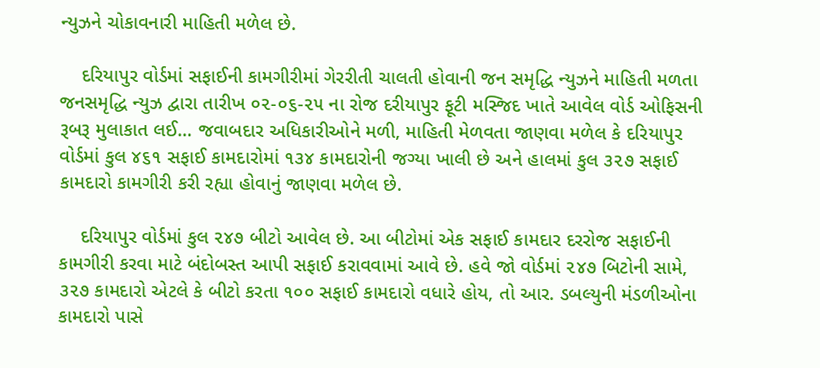ન્યુઝને ચોકાવનારી માહિતી મળેલ છે.

    દરિયાપુર વોર્ડમાં સફાઈની કામગીરીમાં ગેરરીતી ચાલતી હોવાની જન સમૃદ્ધિ ન્યુઝને માહિતી મળતા જનસમૃદ્ધિ ન્યુઝ દ્વારા તારીખ ૦૨-૦૬-૨૫ ના રોજ દરીયાપુર ફૂટી મસ્જિદ ખાતે આવેલ વોર્ડ ઓફિસની રૂબરૂ મુલાકાત લઈ… જવાબદાર અધિકારીઓને મળી, માહિતી મેળવતા જાણવા મળેલ કે દરિયાપુર વોર્ડમાં કુલ ૪૬૧ સફાઈ કામદારોમાં ૧૩૪ કામદારોની જગ્યા ખાલી છે અને હાલમાં કુલ ૩૨૭ સફાઈ કામદારો કામગીરી કરી રહ્યા હોવાનું જાણવા મળેલ છે.

    દરિયાપુર વોર્ડમાં કુલ ૨૪૭ બીટો આવેલ છે. આ બીટોમાં એક સફાઈ કામદાર દરરોજ સફાઈની કામગીરી કરવા માટે બંદોબસ્ત આપી સફાઈ કરાવવામાં આવે છે. હવે જો વોર્ડમાં ૨૪૭ બિટોની સામે, ૩૨૭ કામદારો એટલે કે બીટો કરતા ૧૦૦ સફાઈ કામદારો વધારે હોય, તો આર. ડબલ્યુની મંડળીઓના કામદારો પાસે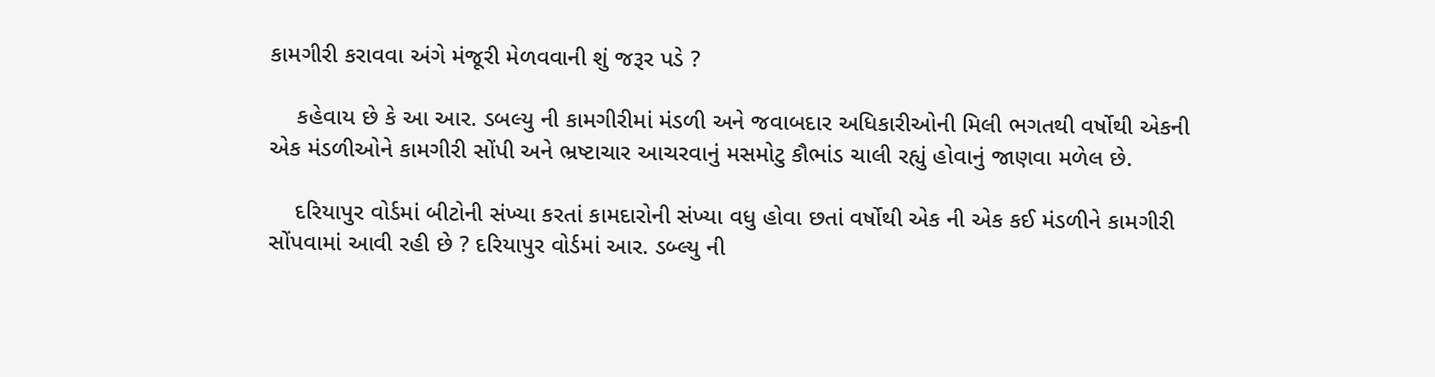કામગીરી કરાવવા અંગે મંજૂરી મેળવવાની શું જરૂર પડે ?

    કહેવાય છે કે આ આર. ડબલ્યુ ની કામગીરીમાં મંડળી અને જવાબદાર અધિકારીઓની મિલી ભગતથી વર્ષોથી એકની એક મંડળીઓને કામગીરી સોંપી અને ભ્રષ્ટાચાર આચરવાનું મસમોટુ કૌભાંડ ચાલી રહ્યું હોવાનું જાણવા મળેલ છે.

    દરિયાપુર વોર્ડમાં બીટોની સંખ્યા કરતાં કામદારોની સંખ્યા વધુ હોવા છતાં વર્ષોથી એક ની એક કઈ મંડળીને કામગીરી સોંપવામાં આવી રહી છે ? દરિયાપુર વોર્ડમાં આર. ડબ્લ્યુ ની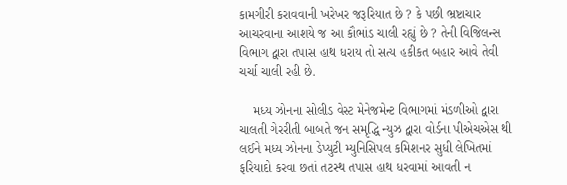કામગીરી કરાવવાની ખરેખર જરૂરિયાત છે ? કે પછી ભ્રષ્ટાચાર આચરવાના આશયે જ આ કૌભાંડ ચાલી રહ્યું છે ? તેની વિજિલન્સ વિભાગ દ્વારા તપાસ હાથ ધરાય તો સત્ય હકીકત બહાર આવે તેવી ચર્ચા ચાલી રહી છે.

    મધ્ય ઝોનના સોલીડ વેસ્ટ મેનેજમેન્ટ વિભાગમાં મંડળીઓ દ્વારા ચાલતી ગેરરીતી બાબતે જન સમૃદ્ધિ ન્યુઝ દ્વારા વોર્ડના પીએચએસ થી લઈને મધ્ય ઝોનના ડેપ્યુટી મ્યુનિસિપલ કમિશનર સુધી લેખિતમાં ફરિયાદો કરવા છતાં તટસ્થ તપાસ હાથ ધરવામાં આવતી ન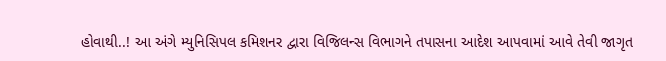હોવાથી..! આ અંગે મ્યુનિસિપલ કમિશનર દ્વારા વિજિલન્સ વિભાગને તપાસના આદેશ આપવામાં આવે તેવી જાગૃત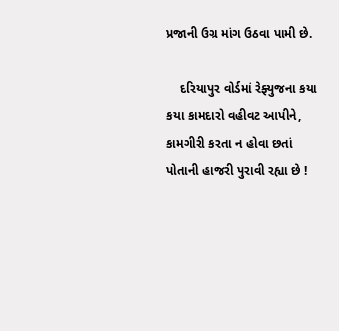પ્રજાની ઉગ્ર માંગ ઉઠવા પામી છે.

    દરિયાપુર વોર્ડમાં રેફ્યુજના કયા કયા કામદારો વહીવટ આપીને, કામગીરી કરતા ન હોવા છતાં પોતાની હાજરી પુરાવી રહ્યા છે !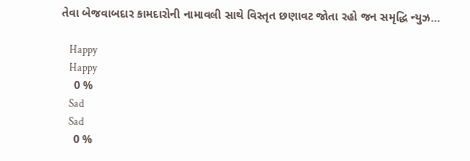તેવા બેજવાબદાર કામદારોની નામાવલી સાથે વિસ્તૃત છણાવટ જોતા રહો જન સમૃદ્ધિ ન્યુઝ…

    Happy
    Happy
    0 %
    Sad
    Sad
    0 %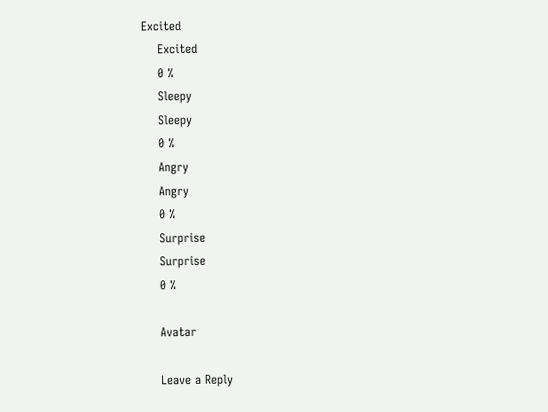Excited
    Excited
    0 %
    Sleepy
    Sleepy
    0 %
    Angry
    Angry
    0 %
    Surprise
    Surprise
    0 %

    Avatar

    Leave a Reply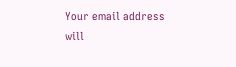Your email address will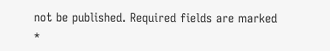not be published. Required fields are marked *